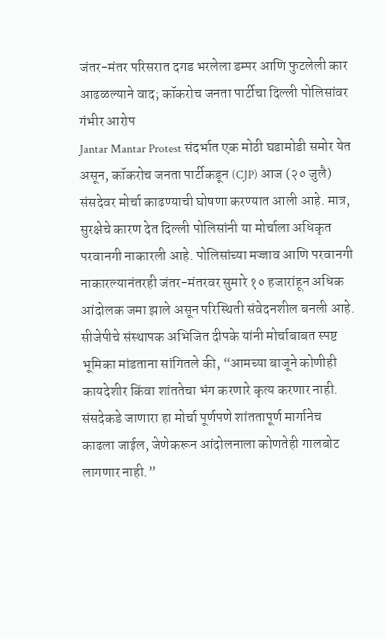जंतर-मंतर परिसरात दगड भरलेला डम्पर आणि फुटलेली कार आढळल्याने वाद; कॉकरोच जनता पार्टीचा दिल्ली पोलिसांवर गंभीर आरोप
Jantar Mantar Protest संदर्भात एक मोठी घडामोडी समोर येत असून, कॉकरोच जनता पार्टीकडून (CJP) आज (२० जुलै) संसदेवर मोर्चा काढण्याची घोषणा करण्यात आली आहे. मात्र, सुरक्षेचे कारण देत दिल्ली पोलिसांनी या मोर्चाला अधिकृत परवानगी नाकारली आहे. पोलिसांच्या मज्जाव आणि परवानगी नाकारल्यानंतरही जंतर-मंतरवर सुमारे १० हजारांहून अधिक आंदोलक जमा झाले असून परिस्थिती संवेदनशील बनली आहे.
सीजेपीचे संस्थापक अभिजित दीपके यांनी मोर्चाबाबत स्पष्ट भूमिका मांडताना सांगितले की, “आमच्या बाजूने कोणीही कायदेशीर किंवा शांततेचा भंग करणारे कृत्य करणार नाही. संसदेकडे जाणारा हा मोर्चा पूर्णपणे शांततापूर्ण मार्गानेच काढला जाईल, जेणेकरून आंदोलनाला कोणतेही गालबोट लागणार नाही.”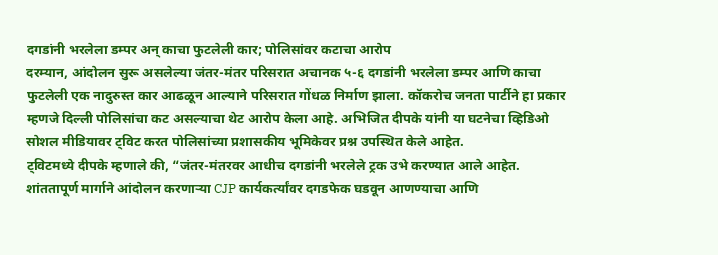दगडांनी भरलेला डम्पर अन् काचा फुटलेली कार; पोलिसांवर कटाचा आरोप
दरम्यान, आंदोलन सुरू असलेल्या जंतर-मंतर परिसरात अचानक ५-६ दगडांनी भरलेला डम्पर आणि काचा फुटलेली एक नादुरुस्त कार आढळून आल्याने परिसरात गोंधळ निर्माण झाला. कॉकरोच जनता पार्टीने हा प्रकार म्हणजे दिल्ली पोलिसांचा कट असल्याचा थेट आरोप केला आहे. अभिजित दीपके यांनी या घटनेचा व्हिडिओ सोशल मीडियावर ट्विट करत पोलिसांच्या प्रशासकीय भूमिकेवर प्रश्न उपस्थित केले आहेत.
ट्विटमध्ये दीपके म्हणाले की, “जंतर-मंतरवर आधीच दगडांनी भरलेले ट्रक उभे करण्यात आले आहेत. शांततापूर्ण मार्गाने आंदोलन करणाऱ्या CJP कार्यकर्त्यांवर दगडफेक घडवून आणण्याचा आणि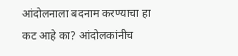आंदोलनाला बदनाम करण्याचा हा कट आहे का? आंदोलकांनीच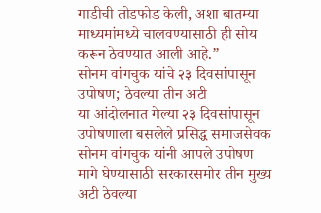गाडीची तोडफोड केली, अशा बातम्या माध्यमांमध्ये चालवण्यासाठी ही सोय करून ठेवण्यात आली आहे.”
सोनम वांगचुक यांचे २३ दिवसांपासून उपोषण; ठेवल्या तीन अटी
या आंदोलनात गेल्या २३ दिवसांपासून उपोषणाला बसलेले प्रसिद्ध समाजसेवक सोनम वांगचुक यांनी आपले उपोषण मागे घेण्यासाठी सरकारसमोर तीन मुख्य अटी ठेवल्या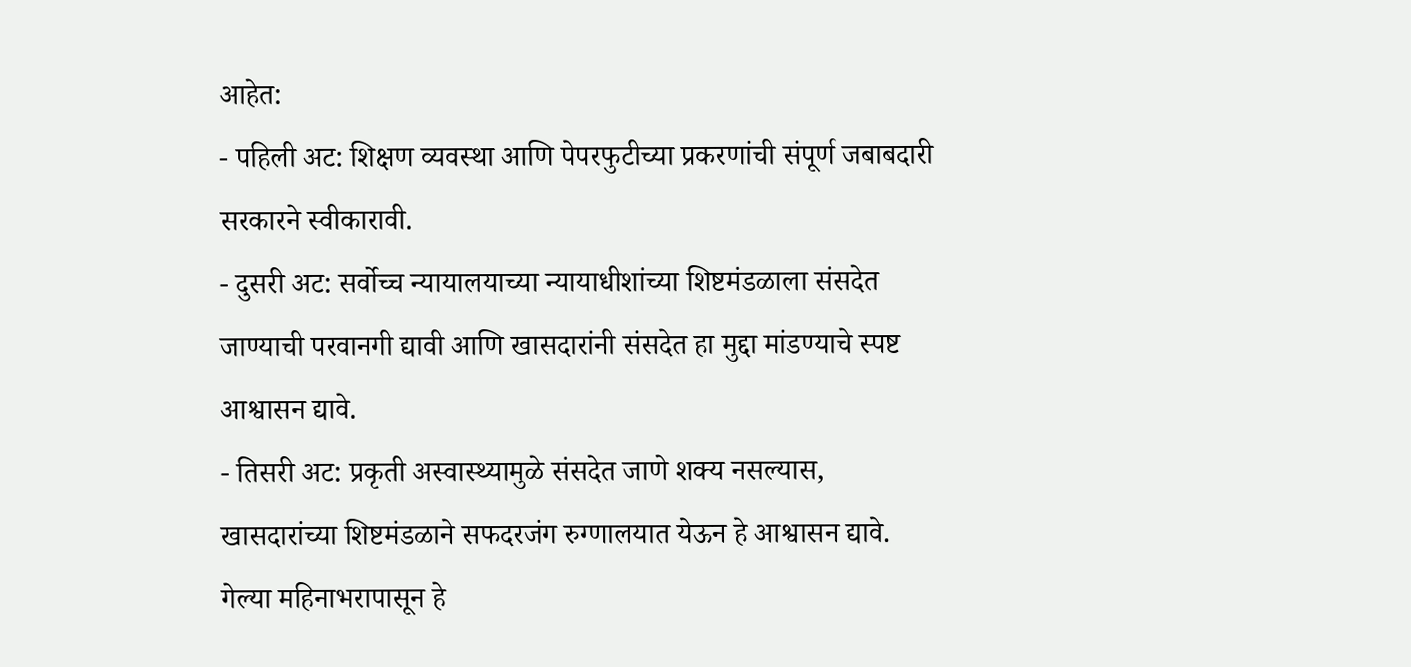आहेत:
- पहिली अट: शिक्षण व्यवस्था आणि पेपरफुटीच्या प्रकरणांची संपूर्ण जबाबदारी सरकारने स्वीकारावी.
- दुसरी अट: सर्वोच्च न्यायालयाच्या न्यायाधीशांच्या शिष्टमंडळाला संसदेत जाण्याची परवानगी द्यावी आणि खासदारांनी संसदेत हा मुद्दा मांडण्याचे स्पष्ट आश्वासन द्यावे.
- तिसरी अट: प्रकृती अस्वास्थ्यामुळे संसदेत जाणे शक्य नसल्यास, खासदारांच्या शिष्टमंडळाने सफदरजंग रुग्णालयात येऊन हे आश्वासन द्यावे.
गेल्या महिनाभरापासून हे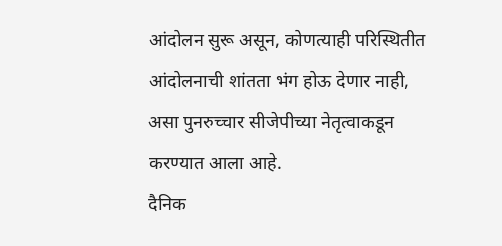आंदोलन सुरू असून, कोणत्याही परिस्थितीत आंदोलनाची शांतता भंग होऊ देणार नाही, असा पुनरुच्चार सीजेपीच्या नेतृत्वाकडून करण्यात आला आहे.
दैनिक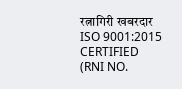रत्नागिरी खबरदार
ISO 9001:2015 CERTIFIED
(RNI NO.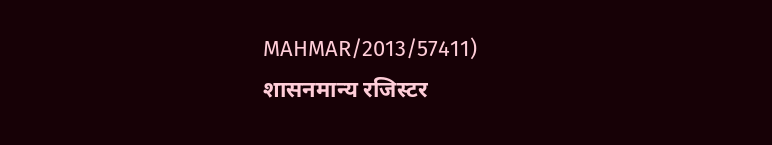MAHMAR/2013/57411)
शासनमान्य रजिस्टर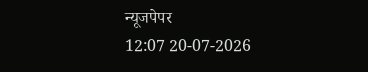न्यूजपेपर
12:07 20-07-2026